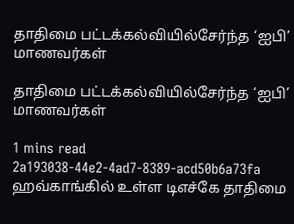தாதிமை பட்டக்கல்வியில்சேர்ந்த ‘ஐபி’ மாணவர்கள்

தாதிமை பட்டக்கல்வியில்சேர்ந்த ‘ஐபி’ மாணவர்கள்

1 mins read
2a193038-44e2-4ad7-8389-acd50b6a73fa
ஹவ்காங்கில் உள்ள டிஎச்கே தாதிமை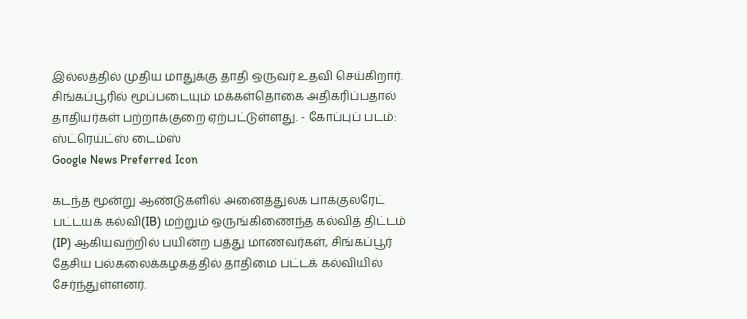இல்லத்தில் முதிய மாதுக்கு தாதி ஒருவர் உதவி செய்கிறார். சிங்கப்பூரில் மூப்படையும் மக்கள்தொகை அதிகரிப்பதால் தாதியர்கள் பற்றாக்குறை ஏற்பட்டுள்ளது. - கோப்புப் படம்: ஸ்ட்ரெய்ட்ஸ் டைம்ஸ்
Google News Preferred Icon

கடந்த மூன்று ஆண்டுகளில் அனைத்துலக பாக்குலரேட் பட்டயக் கல்வி(IB) மற்றும் ஒருங்கிணைந்த கல்வித் திட்டம் (IP) ஆகியவற்றில் பயின்ற பத்து மாணவர்கள், சிங்கப்பூர் தேசிய பல்கலைக்கழகத்தில் தாதிமை பட்டக் கல்வியில் சேர்ந்துள்ளனர்.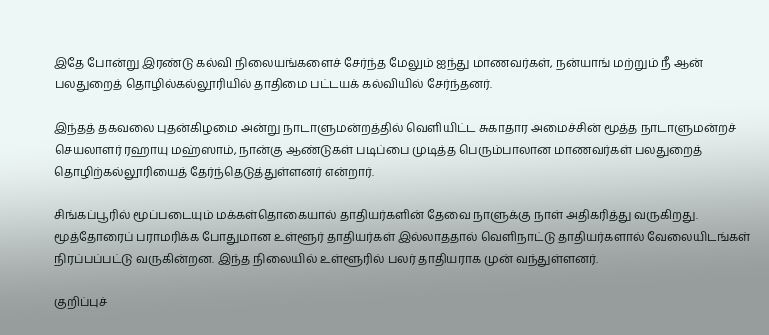இதே போன்று இரண்டு கல்வி நிலையங்களைச் சேர்ந்த மேலும் ஐந்து மாணவர்கள், நன்யாங் மற்றும் நீ ஆன் பலதுறைத் தொழில்கல்லூரியில் தாதிமை பட்டயக் கல்வியில் சேர்ந்தனர்.

இந்தத் தகவலை புதன்கிழமை அன்று நாடாளுமன்றத்தில் வெளியிட்ட சுகாதார அமைச்சின் மூத்த நாடாளுமன்றச் செயலாளர் ரஹாயு மஹ்ஸாம், நான்கு ஆண்டுகள் படிப்பை முடித்த பெரும்பாலான மாணவர்கள் பலதுறைத் தொழிற்கல்லூரியைத் தேர்ந்தெடுத்துள்ளனர் என்றார்.

சிங்கப்பூரில் மூப்படையும் மக்கள்தொகையால் தாதியர்களின் தேவை நாளுக்கு நாள் அதிகரித்து வருகிறது. மூத்தோரைப் பராமரிக்க போதுமான உள்ளூர் தாதியர்கள் இல்லாததால் வெளிநாட்டு தாதியர்களால் வேலையிடங்கள் நிரப்பப்பட்டு வருகின்றன. இந்த நிலையில் உள்ளூரில் பலர் தாதியராக முன் வந்துள்ளனர்.

குறிப்புச்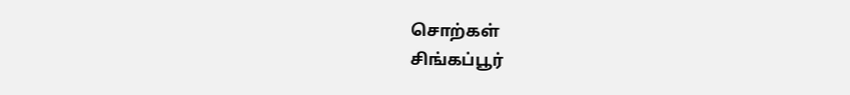சொற்கள்
சிங்கப்பூர்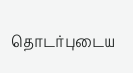தொடர்புடைய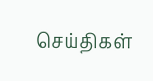செய்திகள்